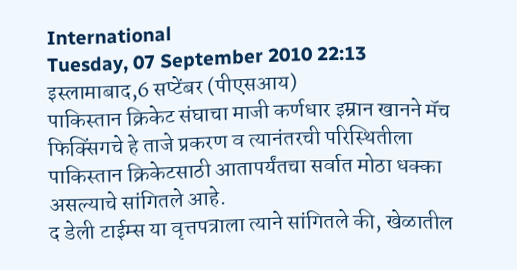International
Tuesday, 07 September 2010 22:13
इस्लामाबाद,6 सप्टेंबर (पीएसआय)
पाकिस्तान क्रिकेट संघाचा माजी कर्णधार इम्रान खानने मॅच फिक्सिंगचे हे ताजे प्रकरण व त्यानंतरची परिस्थितीला पाकिस्तान क्रिकेटसाठी आतापर्यंतचा सर्वात मोठा धक्का असल्याचे सांगितले आहे.
द डेली टाईम्स या वृत्तपत्राला त्याने सांगितले की, खेळातील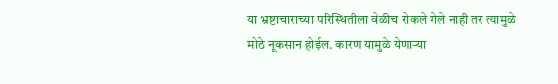या भ्रष्टाचाराच्या परिस्थितीला वेळीच रोकले गेले नाही तर त्यामुळे मोठे नूकसान होईल. कारण यामुळे येणाऱ्या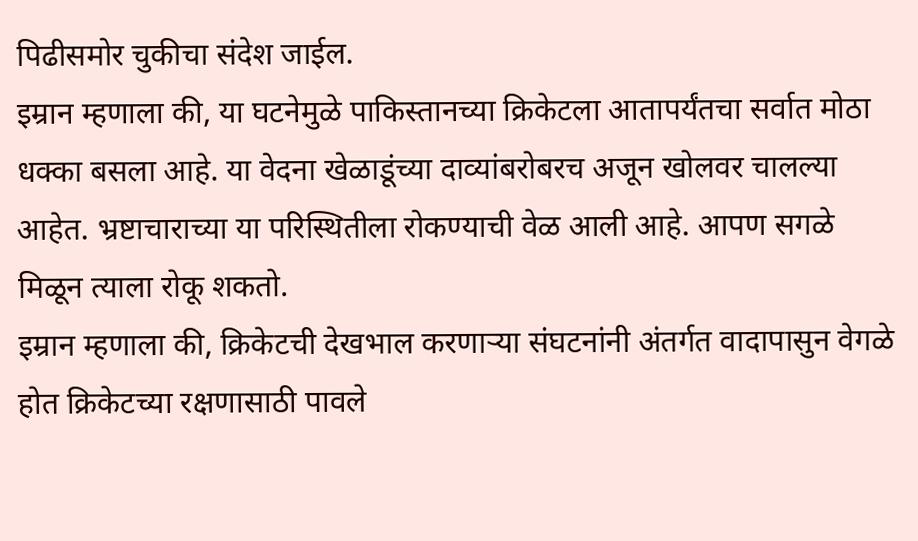पिढीसमोर चुकीचा संदेश जाईल.
इम्रान म्हणाला की, या घटनेमुळे पाकिस्तानच्या क्रिकेटला आतापर्यंतचा सर्वात मोठा धक्का बसला आहे. या वेदना खेळाडूंच्या दाव्यांबरोबरच अजून खोलवर चालल्या आहेत. भ्रष्टाचाराच्या या परिस्थितीला रोकण्याची वेळ आली आहे. आपण सगळे मिळून त्याला रोकू शकतो.
इम्रान म्हणाला की, क्रिकेटची देखभाल करणाऱ्या संघटनांनी अंतर्गत वादापासुन वेगळे होत क्रिकेटच्या रक्षणासाठी पावले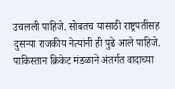उचलली पाहिजे. सोबतच यासाठी राष्ट्रपतींसह दुसऱ्या राजकीय नेत्यांनी ही पुढे आले पाहिजे.
पाकिस्तान क्रिकेट मंडळाने अंतर्गत वादाच्या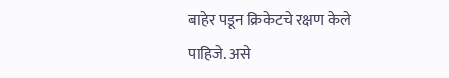बाहेर पडून क्रिकेटचे रक्षण केले पाहिजे. असे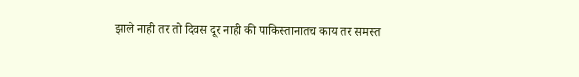झाले नाही तर तो दिवस दूर नाही की पाकिस्तानातच काय तर समस्त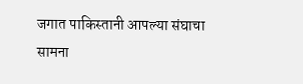जगात पाकिस्तानी आपल्या संघाचा सामना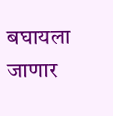बघायला जाणार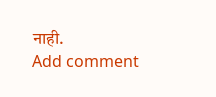नाही.
Add comment